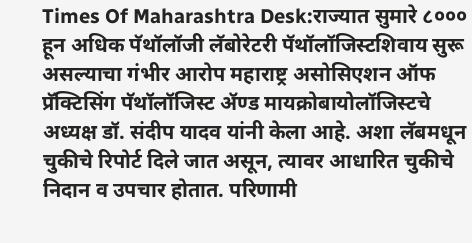Times Of Maharashtra Desk:राज्यात सुमारे ८००० हून अधिक पॅथॉलॉजी लॅबोरेटरी पॅथॉलॉजिस्टशिवाय सुरू असल्याचा गंभीर आरोप महाराष्ट्र असोसिएशन ऑफ प्रॅक्टिसिंग पॅथॉलॉजिस्ट ॲण्ड मायक्रोबायोलॉजिस्टचे अध्यक्ष डॉ. संदीप यादव यांनी केला आहे. अशा लॅबमधून चुकीचे रिपोर्ट दिले जात असून, त्यावर आधारित चुकीचे निदान व उपचार होतात. परिणामी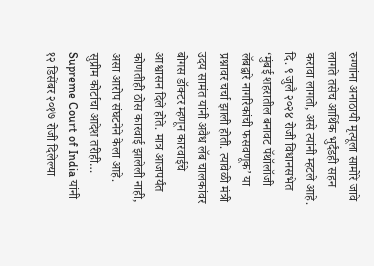रुग्णांना अनाठायी मृत्यूला सामोरे जावे लागते तसेच आर्थिक भुर्दंडही सहन करावा लागतो, असे त्यांनी म्हटले आहे.
दि. ९ जुलै २०२४ रोजी विधानसभेत ‘मुंबई शहरातील बनावट पॅथॉलॉजी लॅबद्वारे नागरिकांची फसवणूक’ या प्रश्नावर चर्चा झाली होती. त्यावेळी मंत्री उदय सामंत यांनी अवैध लॅब चालकांवर बोगस डॉक्टर म्हणून कारवाईचे आश्वासन दिले होते. मात्र आजपर्यंत कोणतीही ठोस कारवाई झालेली नाही, असा आरोप संघटनेने केला आहे.
सुप्रीम कोर्टाचा आदेश तरीही…
Supreme Court of India यांनी १२ डिसेंबर २०१७ रोजी दिलेल्या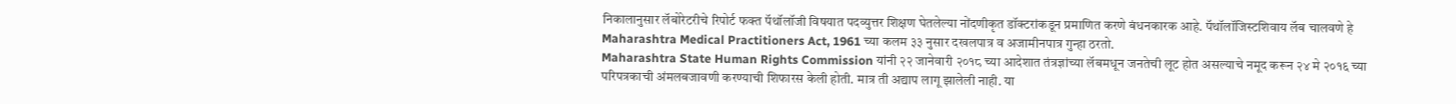निकालानुसार लॅबोरेटरीचे रिपोर्ट फक्त पॅथॉलॉजी विषयात पदव्युत्तर शिक्षण घेतलेल्या नोंदणीकृत डॉक्टरांकडून प्रमाणित करणे बंधनकारक आहे. पॅथॉलॉजिस्टशिवाय लॅब चालवणे हे Maharashtra Medical Practitioners Act, 1961 च्या कलम ३३ नुसार दखलपात्र व अजामीनपात्र गुन्हा ठरतो.
Maharashtra State Human Rights Commission यांनी २२ जानेवारी २०१८ च्या आदेशात तंत्रज्ञांच्या लॅबमधून जनतेची लूट होत असल्याचे नमूद करून २४ मे २०१६ च्या परिपत्रकाची अंमलबजावणी करण्याची शिफारस केली होती. मात्र ती अद्याप लागू झालेली नाही. या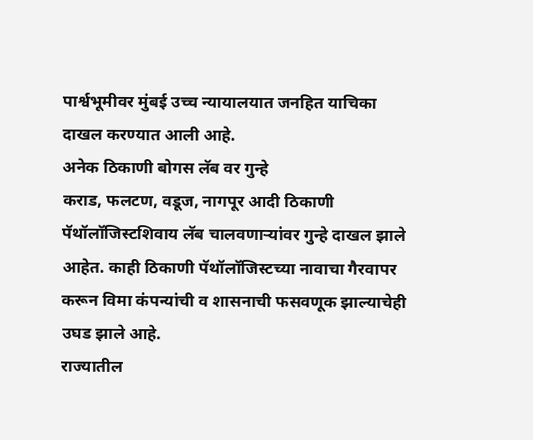पार्श्वभूमीवर मुंबई उच्च न्यायालयात जनहित याचिका दाखल करण्यात आली आहे.
अनेक ठिकाणी बोगस लॅब वर गुन्हे
कराड, फलटण, वडूज, नागपूर आदी ठिकाणी पॅथॉलॉजिस्टशिवाय लॅब चालवणाऱ्यांवर गुन्हे दाखल झाले आहेत. काही ठिकाणी पॅथॉलॉजिस्टच्या नावाचा गैरवापर करून विमा कंपन्यांची व शासनाची फसवणूक झाल्याचेही उघड झाले आहे.
राज्यातील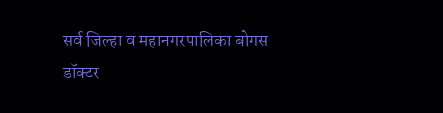सर्व जिल्हा व महानगरपालिका बोगस डॉक्टर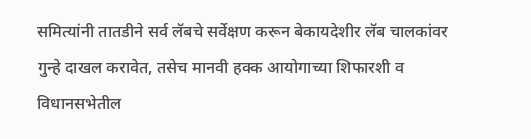समित्यांनी तातडीने सर्व लॅबचे सर्वेक्षण करून बेकायदेशीर लॅब चालकांवर गुन्हे दाखल करावेत, तसेच मानवी हक्क आयोगाच्या शिफारशी व विधानसभेतील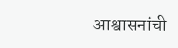आश्वासनांची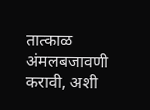तात्काळ अंमलबजावणी करावी, अशी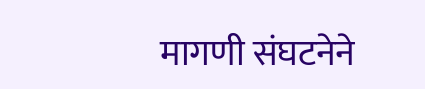मागणी संघटनेने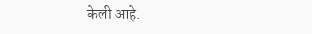केली आहे.